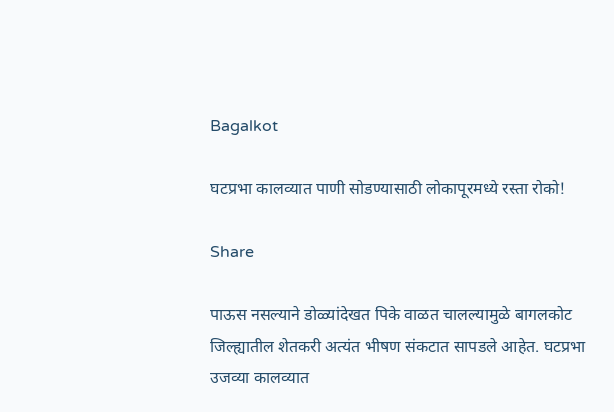Bagalkot

घटप्रभा कालव्यात पाणी सोडण्यासाठी लोकापूरमध्ये रस्ता रोको!

Share

पाऊस नसल्याने डोळ्यांदेखत पिके वाळत चालल्यामुळे बागलकोट जिल्ह्यातील शेतकरी अत्यंत भीषण संकटात सापडले आहेत. घटप्रभा उजव्या कालव्यात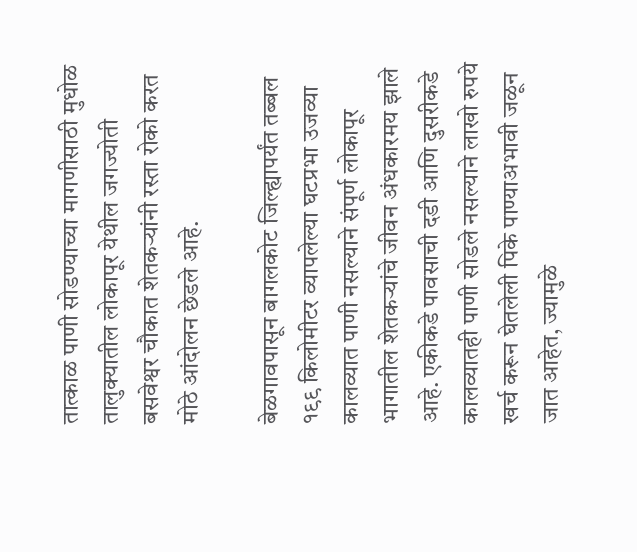तात्काळ पाणी सोडण्याच्या मागणीसाठी मुधोळ तालुक्यातील लोकापूर येथील जगज्योती बसवेश्वर चौकात शेतकऱ्यांनी रस्ता रोको करत मोठे आंदोलन छेडले आहे.

बेळगावपासून बागलकोट जिल्ह्यापर्यंत तब्बल १९९ किलोमीटर व्यापलेल्या घटप्रभा उजव्या कालव्यात पाणी नसल्याने संपूर्ण लोकापूर भागातील शेतकऱ्यांचे जीवन अंधकारमय झाले आहे. एकीकडे पावसाची दडी आणि दुसरीकडे कालव्यातही पाणी सोडले नसल्याने लाखो रुपये खर्च करून घेतलेली पिके पाण्याअभावी जळून जात आहेत, ज्यामुळे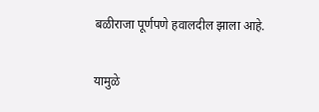बळीराजा पूर्णपणे हवालदील झाला आहे.

यामुळे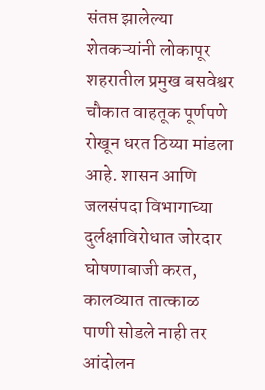संतप्त झालेल्या शेतकऱ्यांनी लोकापूर शहरातील प्रमुख बसवेश्वर चौकात वाहतूक पूर्णपणे रोखून धरत ठिय्या मांडला आहे. शासन आणि जलसंपदा विभागाच्या दुर्लक्षाविरोधात जोरदार घोषणाबाजी करत, कालव्यात तात्काळ पाणी सोडले नाही तर आंदोलन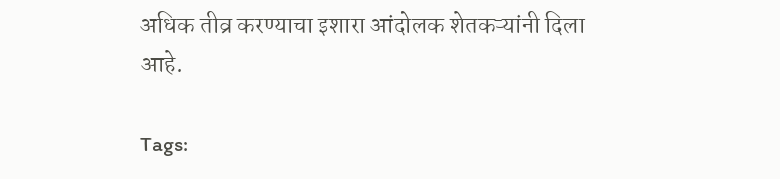अधिक तीव्र करण्याचा इशारा आंदोलक शेतकऱ्यांनी दिला आहे.

Tags: